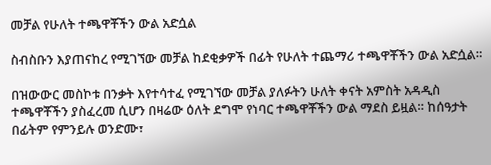መቻል የሁለት ተጫዋቾችን ውል አድሷል

ስብስቡን እያጠናከረ የሚገኘው መቻል ከደቂቃዎች በፊት የሁለት ተጨማሪ ተጫዋቾችን ውል አድሷል።

በዝውውር መስኮቱ በንቃት እየተሳተፈ የሚገኘው መቻል ያለፉትን ሁለት ቀናት አምስት አዳዲስ ተጫዋቾችን ያስፈረመ ሲሆን በዛሬው ዕለት ደግሞ የነባር ተጫዋቾችን ውል ማደስ ይዟል። ከሰዓታት በፊትም የምንይሉ ወንድሙ፣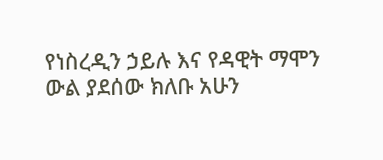የነስረዲን ኃይሉ እና የዳዊት ማሞን ውል ያደሰው ክለቡ አሁን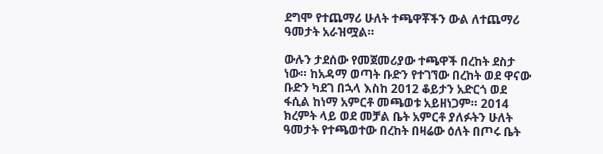ደግሞ የተጨማሪ ሁለት ተጫዋቾችን ውል ለተጨማሪ ዓመታት አራዝሟል።

ውሉን ታደሰው የመጀመሪያው ተጫዋች በረከት ደስታ ነው። ከአዳማ ወጣት ቡድን የተገኘው በረከት ወደ ዋናው ቡድን ካደገ በኋላ እስከ 2012 ቆይታን አድርጎ ወደ ፋሲል ከነማ አምርቶ መጫወቱ አይዘነጋም። 2014 ክረምት ላይ ወደ መቻል ቤት አምርቶ ያለፉትን ሁለት ዓመታት የተጫወተው በረከት በዛሬው ዕለት በጦሩ ቤት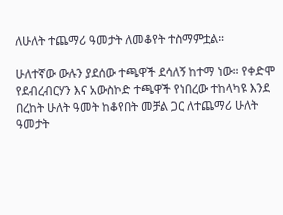ለሁለት ተጨማሪ ዓመታት ለመቆየት ተስማምቷል።

ሁለተኛው ውሉን ያደሰው ተጫዋች ደሳለኝ ከተማ ነው። የቀድሞ የደብረብርሃን እና አውስኮድ ተጫዋች የነበረው ተከላካዩ እንደ በረከት ሁለት ዓመት ከቆየበት መቻል ጋር ለተጨማሪ ሁለት ዓመታት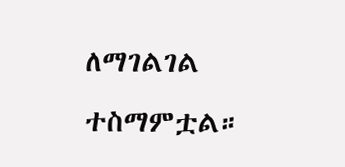ለማገልገል ተስማምቷል።